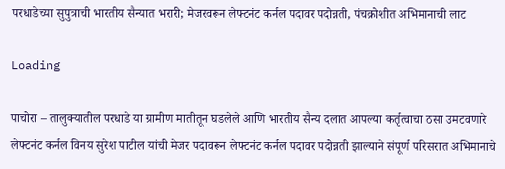परधाडेच्या सुपुत्राची भारतीय सैन्यात भरारी; मेजरवरून लेफ्टनंट कर्नल पदावर पदोन्नती, पंचक्रोशीत अभिमानाची लाट

Loading

पाचोरा – तालुक्यातील परधाडे या ग्रामीण मातीतून घडलेले आणि भारतीय सैन्य दलात आपल्या कर्तृत्वाचा ठसा उमटवणारे लेफ्टनंट कर्नल विनय सुरेश पाटील यांची मेजर पदावरून लेफ्टनंट कर्नल पदावर पदोन्नती झाल्याने संपूर्ण परिसरात अभिमानाचे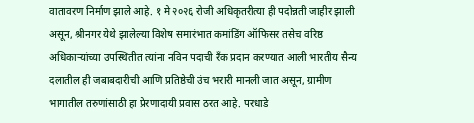वातावरण निर्माण झाले आहे. १ मे २०२६ रोजी अधिकृतरीत्या ही पदोन्नती जाहीर झाली असून, श्रीनगर येथे झालेल्या विशेष समारंभात कमांडिंग ऑफिसर तसेच वरिष्ठ अधिकाऱ्यांच्या उपस्थितीत त्यांना नविन पदाची रँक प्रदान करण्यात आली भारतीय सैन्य दलातील ही जबाबदारीची आणि प्रतिष्ठेची उंच भरारी मानली जात असून, ग्रामीण भागातील तरुणांसाठी हा प्रेरणादायी प्रवास ठरत आहे. परधाडे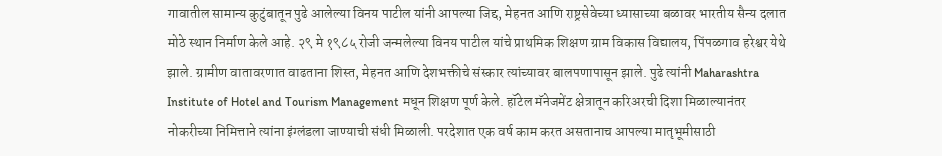गावातील सामान्य कुटुंबातून पुढे आलेल्या विनय पाटील यांनी आपल्या जिद्द, मेहनत आणि राष्ट्रसेवेच्या ध्यासाच्या बळावर भारतीय सैन्य दलात मोठे स्थान निर्माण केले आहे. २९ मे १९८५ रोजी जन्मलेल्या विनय पाटील यांचे प्राथमिक शिक्षण ग्राम विकास विद्यालय, पिंपळगाव हरेश्वर येथे झाले. ग्रामीण वातावरणात वाढताना शिस्त, मेहनत आणि देशभक्तीचे संस्कार त्यांच्यावर बालपणापासून झाले. पुढे त्यांनी Maharashtra Institute of Hotel and Tourism Management मधून शिक्षण पूर्ण केले. हॉटेल मॅनेजमेंट क्षेत्रातून करिअरची दिशा मिळाल्यानंतर नोकरीच्या निमित्ताने त्यांना इंग्लंडला जाण्याची संधी मिळाली. परदेशात एक वर्ष काम करत असतानाच आपल्या मातृभूमीसाठी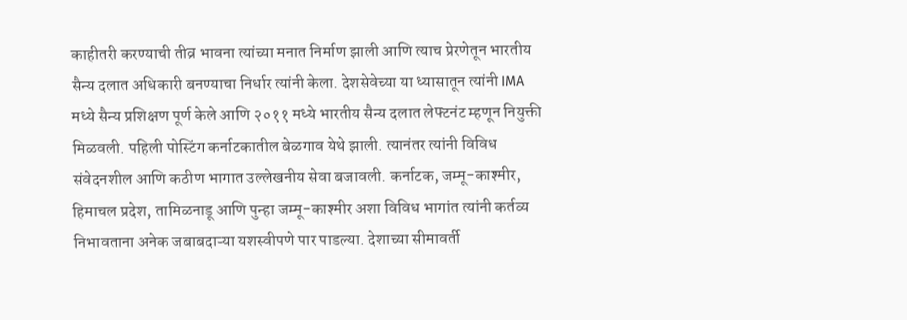काहीतरी करण्याची तीव्र भावना त्यांच्या मनात निर्माण झाली आणि त्याच प्रेरणेतून भारतीय सैन्य दलात अधिकारी बनण्याचा निर्धार त्यांनी केला. देशसेवेच्या या ध्यासातून त्यांनी IMA मध्ये सैन्य प्रशिक्षण पूर्ण केले आणि २०११ मध्ये भारतीय सैन्य दलात लेफ्टनंट म्हणून नियुक्ती मिळवली. पहिली पोस्टिंग कर्नाटकातील बेळगाव येथे झाली. त्यानंतर त्यांनी विविध संवेदनशील आणि कठीण भागात उल्लेखनीय सेवा बजावली. कर्नाटक, जम्मू-काश्मीर, हिमाचल प्रदेश, तामिळनाडू आणि पुन्हा जम्मू-काश्मीर अशा विविध भागांत त्यांनी कर्तव्य निभावताना अनेक जबाबदाऱ्या यशस्वीपणे पार पाडल्या. देशाच्या सीमावर्ती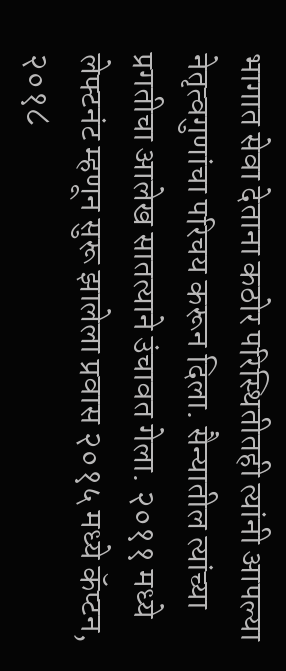भागात सेवा देताना कठोर परिस्थितीतही त्यांनी आपल्या नेतृत्वगुणांचा परिचय करून दिला. सैन्यातील त्यांच्या प्रगतीचा आलेख सातत्याने उंचावत गेला. २०११ मध्ये लेफ्टनंट म्हणून सुरू झालेला प्रवास २०१५ मध्ये कॅप्टन, २०१८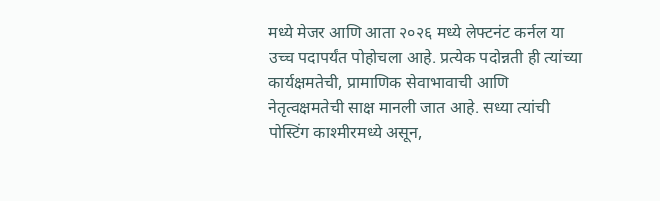मध्ये मेजर आणि आता २०२६ मध्ये लेफ्टनंट कर्नल या उच्च पदापर्यंत पोहोचला आहे. प्रत्येक पदोन्नती ही त्यांच्या कार्यक्षमतेची, प्रामाणिक सेवाभावाची आणि नेतृत्वक्षमतेची साक्ष मानली जात आहे. सध्या त्यांची पोस्टिंग काश्मीरमध्ये असून,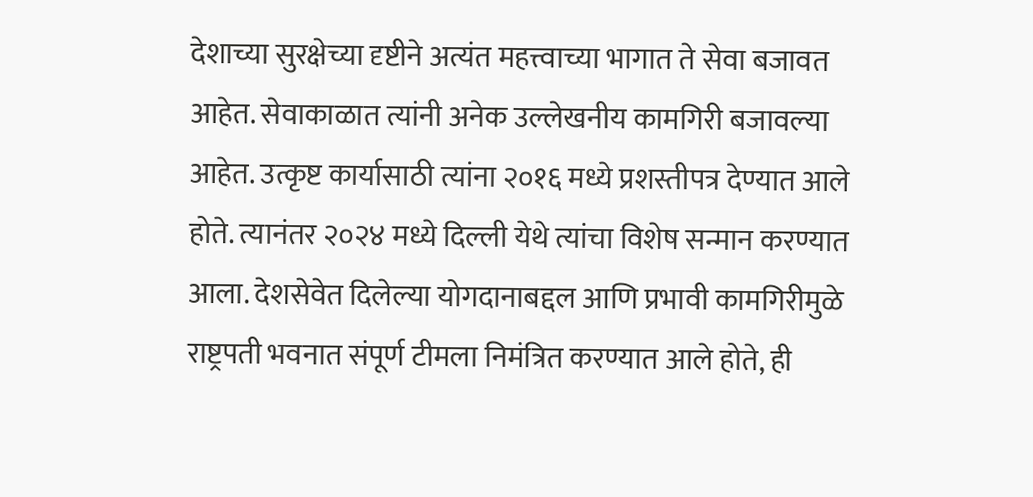देशाच्या सुरक्षेच्या दृष्टीने अत्यंत महत्त्वाच्या भागात ते सेवा बजावत आहेत. सेवाकाळात त्यांनी अनेक उल्लेखनीय कामगिरी बजावल्या आहेत. उत्कृष्ट कार्यासाठी त्यांना २०१६ मध्ये प्रशस्तीपत्र देण्यात आले होते. त्यानंतर २०२४ मध्ये दिल्ली येथे त्यांचा विशेष सन्मान करण्यात आला. देशसेवेत दिलेल्या योगदानाबद्दल आणि प्रभावी कामगिरीमुळे राष्ट्रपती भवनात संपूर्ण टीमला निमंत्रित करण्यात आले होते, ही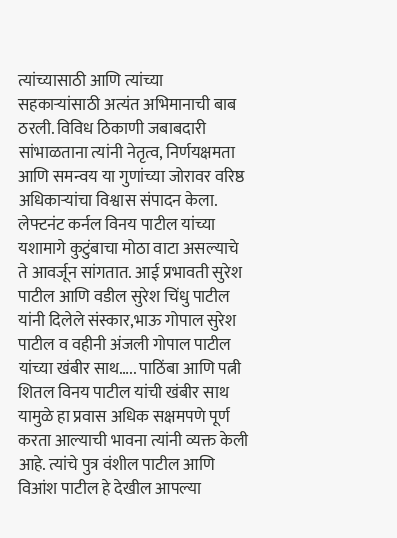त्यांच्यासाठी आणि त्यांच्या सहकाऱ्यांसाठी अत्यंत अभिमानाची बाब ठरली. विविध ठिकाणी जबाबदारी सांभाळताना त्यांनी नेतृत्व, निर्णयक्षमता आणि समन्वय या गुणांच्या जोरावर वरिष्ठ अधिकाऱ्यांचा विश्वास संपादन केला. लेफ्टनंट कर्नल विनय पाटील यांच्या यशामागे कुटुंबाचा मोठा वाटा असल्याचे ते आवर्जून सांगतात. आई प्रभावती सुरेश पाटील आणि वडील सुरेश चिंधु पाटील यांनी दिलेले संस्कार,भाऊ गोपाल सुरेश पाटील व वहीनी अंजली गोपाल पाटील यांच्या खंबीर साथ….. पाठिंबा आणि पत्नी शितल विनय पाटील यांची खंबीर साथ यामुळे हा प्रवास अधिक सक्षमपणे पूर्ण करता आल्याची भावना त्यांनी व्यक्त केली आहे. त्यांचे पुत्र वंशील पाटील आणि विआंश पाटील हे देखील आपल्या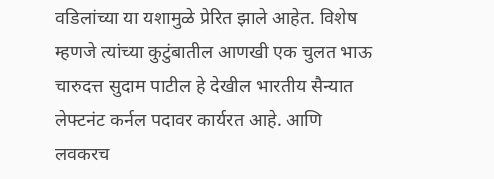वडिलांच्या या यशामुळे प्रेरित झाले आहेत. विशेष म्हणजे त्यांच्या कुटुंबातील आणखी एक चुलत भाऊ चारुदत्त सुदाम पाटील हे देखील भारतीय सैन्यात लेफ्टनंट कर्नल पदावर कार्यरत आहे. आणि लवकरच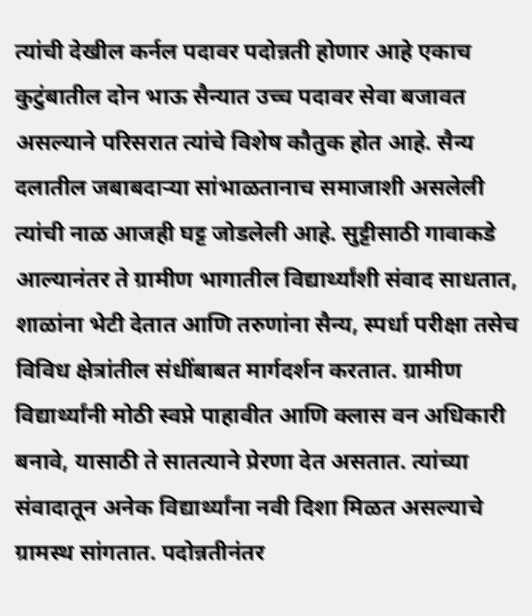त्यांची देखील कर्नल पदावर पदोन्नती होणार आहे एकाच कुटुंबातील दोन भाऊ सैन्यात उच्च पदावर सेवा बजावत असल्याने परिसरात त्यांचे विशेष कौतुक होत आहे. सैन्य दलातील जबाबदाऱ्या सांभाळतानाच समाजाशी असलेली त्यांची नाळ आजही घट्ट जोडलेली आहे. सुट्टीसाठी गावाकडे आल्यानंतर ते ग्रामीण भागातील विद्यार्थ्यांशी संवाद साधतात, शाळांना भेटी देतात आणि तरुणांना सैन्य, स्पर्धा परीक्षा तसेच विविध क्षेत्रांतील संधींबाबत मार्गदर्शन करतात. ग्रामीण विद्यार्थ्यांनी मोठी स्वप्ने पाहावीत आणि क्लास वन अधिकारी बनावे, यासाठी ते सातत्याने प्रेरणा देत असतात. त्यांच्या संवादातून अनेक विद्यार्थ्यांना नवी दिशा मिळत असल्याचे ग्रामस्थ सांगतात. पदोन्नतीनंतर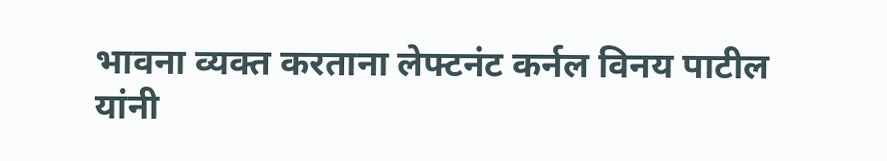भावना व्यक्त करताना लेफ्टनंट कर्नल विनय पाटील यांनी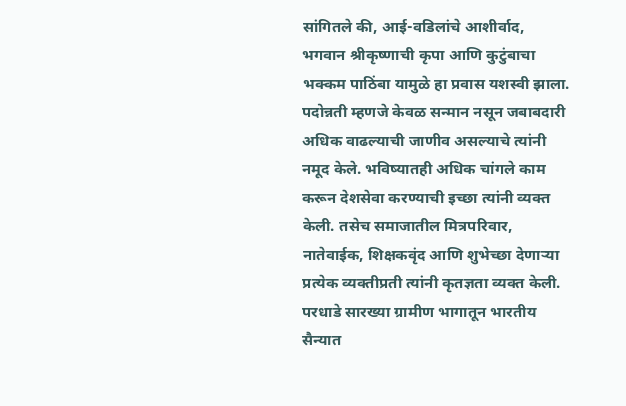सांगितले की, आई-वडिलांचे आशीर्वाद, भगवान श्रीकृष्णाची कृपा आणि कुटुंबाचा भक्कम पाठिंबा यामुळे हा प्रवास यशस्वी झाला. पदोन्नती म्हणजे केवळ सन्मान नसून जबाबदारी अधिक वाढल्याची जाणीव असल्याचे त्यांनी नमूद केले. भविष्यातही अधिक चांगले काम करून देशसेवा करण्याची इच्छा त्यांनी व्यक्त केली. तसेच समाजातील मित्रपरिवार, नातेवाईक, शिक्षकवृंद आणि शुभेच्छा देणाऱ्या प्रत्येक व्यक्तीप्रती त्यांनी कृतज्ञता व्यक्त केली. परधाडे सारख्या ग्रामीण भागातून भारतीय सैन्यात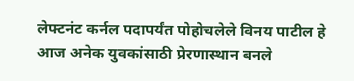लेफ्टनंट कर्नल पदापर्यंत पोहोचलेले विनय पाटील हे आज अनेक युवकांसाठी प्रेरणास्थान बनले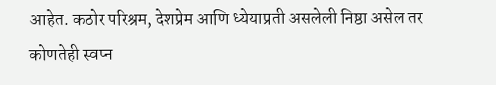आहेत. कठोर परिश्रम, देशप्रेम आणि ध्येयाप्रती असलेली निष्ठा असेल तर कोणतेही स्वप्न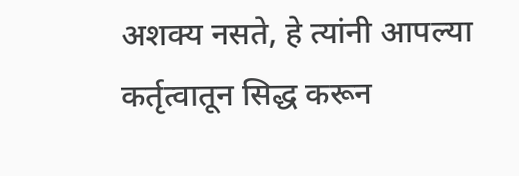अशक्य नसते, हे त्यांनी आपल्या कर्तृत्वातून सिद्ध करून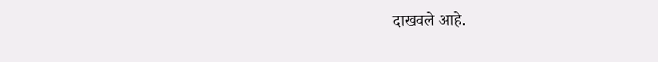दाखवले आहे.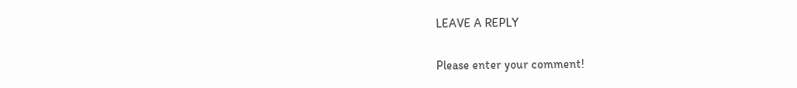LEAVE A REPLY

Please enter your comment!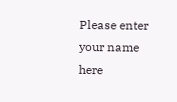Please enter your name here